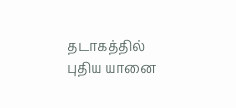தடாகத்தில் புதிய யானை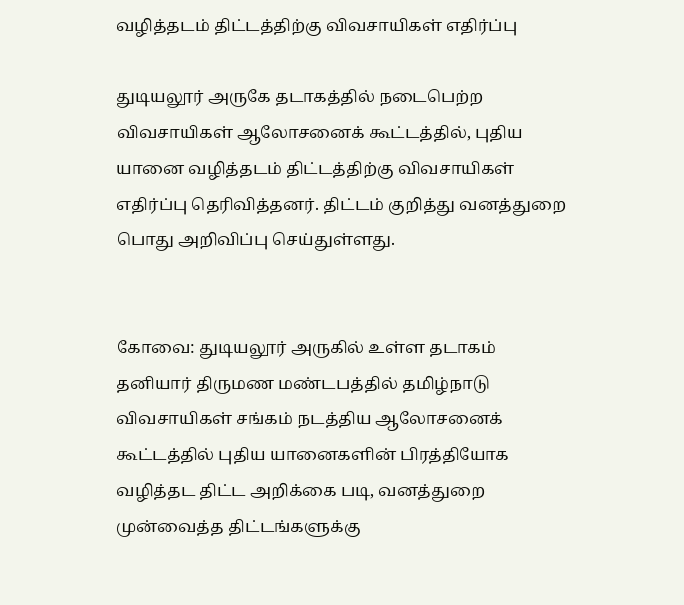வழித்தடம் திட்டத்திற்கு விவசாயிகள் எதிர்ப்பு

துடியலூர் அருகே தடாகத்தில் நடைபெற்ற விவசாயிகள் ஆலோசனைக் கூட்டத்தில், புதிய யானை வழித்தடம் திட்டத்திற்கு விவசாயிகள் எதிர்ப்பு தெரிவித்தனர். திட்டம் குறித்து வனத்துறை பொது அறிவிப்பு செய்துள்ளது.


கோவை: துடியலூர் அருகில் உள்ள தடாகம் தனியார் திருமண மண்டபத்தில் தமிழ்நாடு விவசாயிகள் சங்கம் நடத்திய ஆலோசனைக் கூட்டத்தில் புதிய யானைகளின் பிரத்தியோக வழித்தட திட்ட அறிக்கை படி, வனத்துறை முன்வைத்த திட்டங்களுக்கு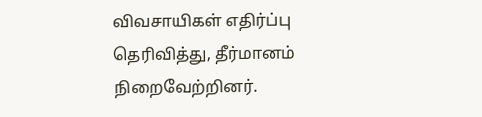விவசாயிகள் எதிர்ப்பு தெரிவித்து, தீர்மானம் நிறைவேற்றினர்.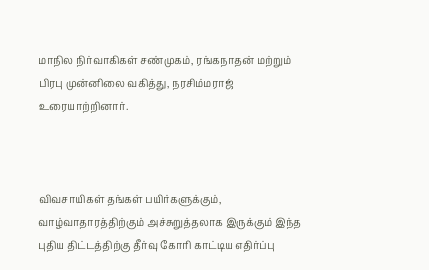மாநில நிர்வாகிகள் சண்முகம், ரங்கநாதன் மற்றும் பிரபு முன்னிலை வகித்து, நரசிம்மராஜ் உரையாற்றினார்.



விவசாயிகள் தங்கள் பயிர்களுக்கும், வாழ்வாதாரத்திற்கும் அச்சுறுத்தலாக இருக்கும் இந்த புதிய திட்டத்திற்கு தீர்வு கோரி காட்டிய எதிர்ப்பு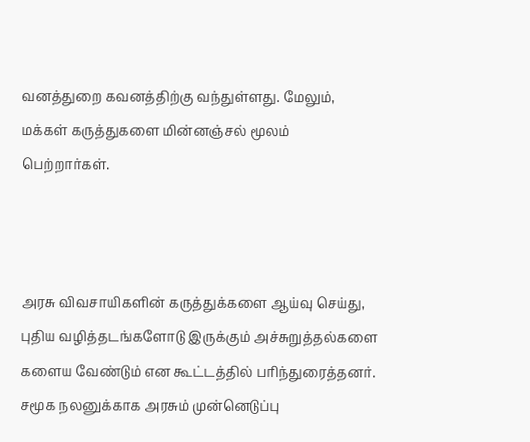வனத்துறை கவனத்திற்கு வந்துள்ளது. மேலும், மக்கள் கருத்துகளை மின்னஞ்சல் மூலம் பெற்றார்கள்.



அரசு விவசாயிகளின் கருத்துக்களை ஆய்வு செய்து, புதிய வழித்தடங்களோடு இருக்கும் அச்சுறுத்தல்களை களைய வேண்டும் என கூட்டத்தில் பரிந்துரைத்தனர். சமூக நலனுக்காக அரசும் முன்னெடுப்பு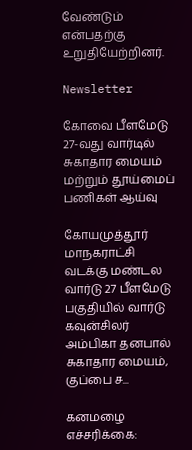வேண்டும் என்பதற்கு உறுதியேற்றினர்.

Newsletter

கோவை பீளமேடு 27-வது வார்டில் சுகாதார மையம் மற்றும் தூய்மைப் பணிகள் ஆய்வு

கோயமுத்தூர் மாநகராட்சி வடக்கு மண்டல வார்டு 27 பீளமேடு பகுதியில் வார்டு கவுன்சிலர் அம்பிகா தனபால் சுகாதார மையம், குப்பை ச...

கனமழை எச்சரிக்கை: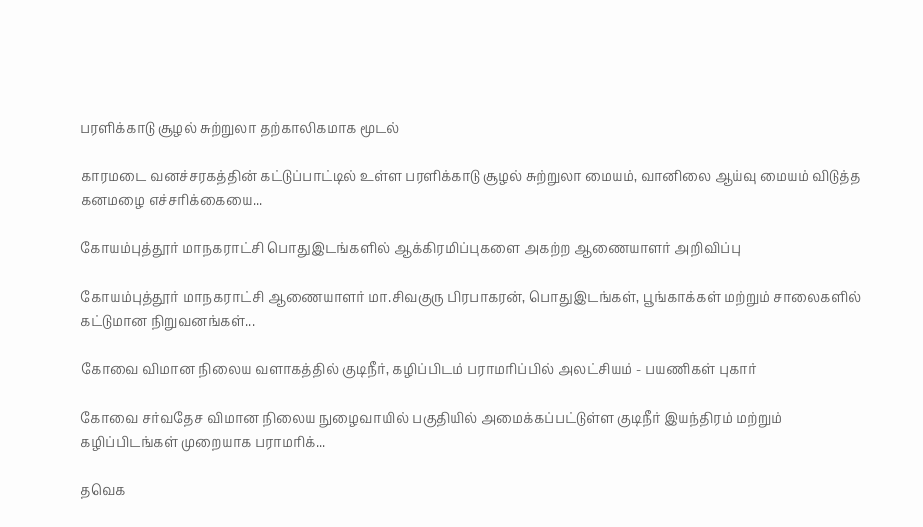பரளிக்காடு சூழல் சுற்றுலா தற்காலிகமாக மூடல்

காரமடை வனச்சரகத்தின் கட்டுப்பாட்டில் உள்ள பரளிக்காடு சூழல் சுற்றுலா மையம், வானிலை ஆய்வு மையம் விடுத்த கனமழை எச்சரிக்கையை...

கோயம்புத்தூர் மாநகராட்சி பொதுஇடங்களில் ஆக்கிரமிப்புகளை அகற்ற ஆணையாளர் அறிவிப்பு

கோயம்புத்தூர் மாநகராட்சி ஆணையாளர் மா.சிவகுரு பிரபாகரன், பொதுஇடங்கள், பூங்காக்கள் மற்றும் சாலைகளில் கட்டுமான நிறுவனங்கள்...

கோவை விமான நிலைய வளாகத்தில் குடிநீர், கழிப்பிடம் பராமரிப்பில் அலட்சியம் - பயணிகள் புகார்

கோவை சர்வதேச விமான நிலைய நுழைவாயில் பகுதியில் அமைக்கப்பட்டுள்ள குடிநீர் இயந்திரம் மற்றும் கழிப்பிடங்கள் முறையாக பராமரிக்...

தவெக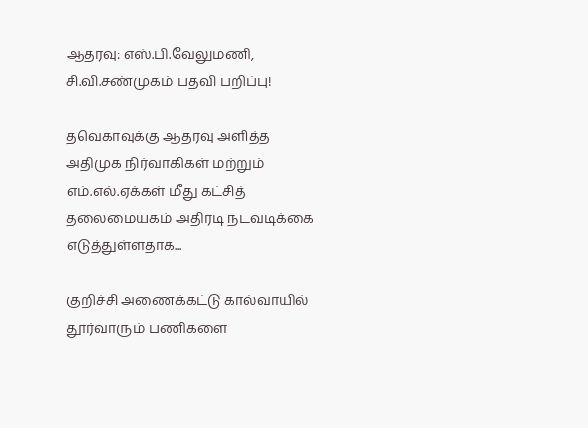ஆதரவு: எஸ்.பி.வேலுமணி, சி.வி.சண்முகம் பதவி பறிப்பு!

தவெகாவுக்கு ஆதரவு அளித்த அதிமுக நிர்வாகிகள் மற்றும் எம்.எல்.ஏக்கள் மீது கட்சித் தலைமையகம் அதிரடி நடவடிக்கை எடுத்துள்ளதாக...

குறிச்சி அணைக்கட்டு கால்வாயில் தூர்வாரும் பணிகளை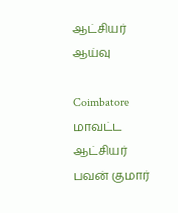ஆட்சியர் ஆய்வு

Coimbatore மாவட்ட ஆட்சியர் பவன் குமார்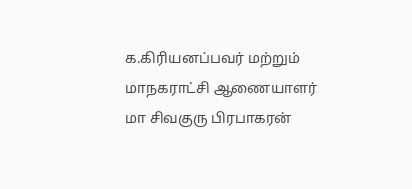க.கிரியனப்பவர் மற்றும் மாநகராட்சி ஆணையாளர்  மா சிவகுரு பிரபாகரன்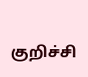குறிச்சி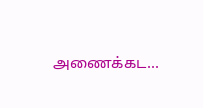அணைக்கட...